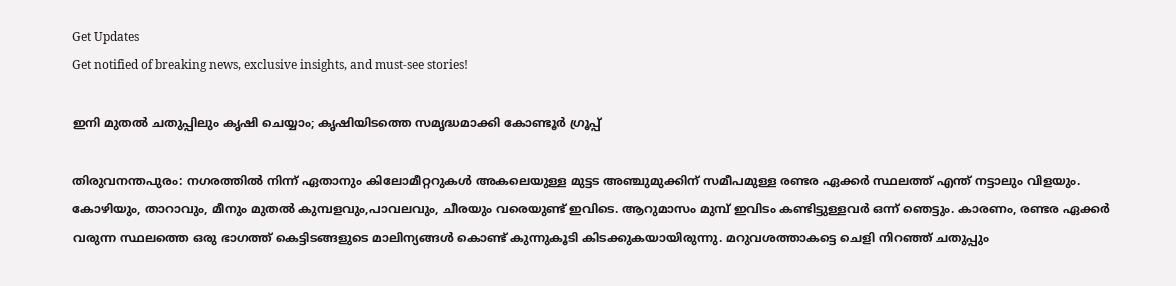Get Updates
Get notified of breaking news, exclusive insights, and must-see stories!

ഇനി മുതൽ ചതുപ്പിലും കൃഷി ചെയ്യാം; കൃഷിയിടത്തെ സമൃദ്ധമാക്കി കോണ്ടൂർ ഗ്രൂപ്പ്

തിരുവനന്തപുരം: നഗരത്തിൽ നിന്ന് ഏതാനും കിലോമീറ്ററുകൾ അകലെയുള്ള മുട്ടട അഞ്ചുമുക്കിന് സമീപമുള്ള രണ്ടര ഏക്കർ സ്ഥലത്ത് എന്ത് നട്ടാലും വിളയും. കോഴിയും, താറാവും, മീനും മുതൽ കുമ്പളവും,പാവലവും, ചീരയും വരെയുണ്ട് ഇവിടെ. ആറുമാസം മുമ്പ് ഇവിടം കണ്ടിട്ടുള്ളവർ ഒന്ന് ഞെട്ടും. കാരണം, രണ്ടര ഏക്കർ വരുന്ന സ്ഥലത്തെ ഒരു ഭാഗത്ത് കെട്ടിടങ്ങളുടെ മാലിന്യങ്ങൾ കൊണ്ട് കുന്നുകൂടി കിടക്കുകയായിരുന്നു. മറുവശത്താകട്ടെ ചെളി നിറഞ്ഞ് ചതുപ്പും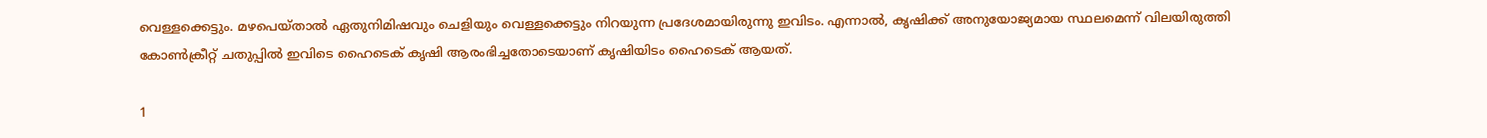വെള്ളക്കെട്ടും. മഴപെയ്താൽ ഏതുനിമിഷവും ചെളിയും വെള്ളക്കെട്ടും നിറയുന്ന പ്രദേശമായിരുന്നു ഇവിടം. എന്നാൽ, കൃഷിക്ക് അനുയോജ്യമായ സ്ഥലമെന്ന് വിലയിരുത്തി കോൺക്രീറ്റ് ചതുപ്പിൽ ഇവിടെ ഹൈടെക് കൃഷി ആരംഭിച്ചതോടെയാണ് കൃഷിയിടം ഹൈടെക് ആയത്.

1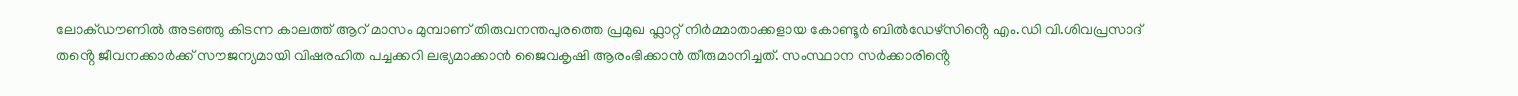ലോക്ഡൗണിൽ അടഞ്ഞു കിടന്ന കാലത്ത് ആറ് മാസം മുമ്പാണ് തിരുവനന്തപുരത്തെ പ്രമുഖ ഫ്ലാറ്റ് നിർമ്മാതാക്കളായ കോണ്ടൂർ ബിൽഡേഴ്സിൻ്റെ എം.ഡി വി.ശിവപ്രസാദ് തൻ്റെ ജീവനക്കാർക്ക് സൗജന്യമായി വിഷരഹിത പച്ചക്കറി ലഭ്യമാക്കാൻ ജൈവകൃഷി ആരംഭിക്കാൻ തീരുമാനിച്ചത്. സംസ്ഥാന സർക്കാരിൻ്റെ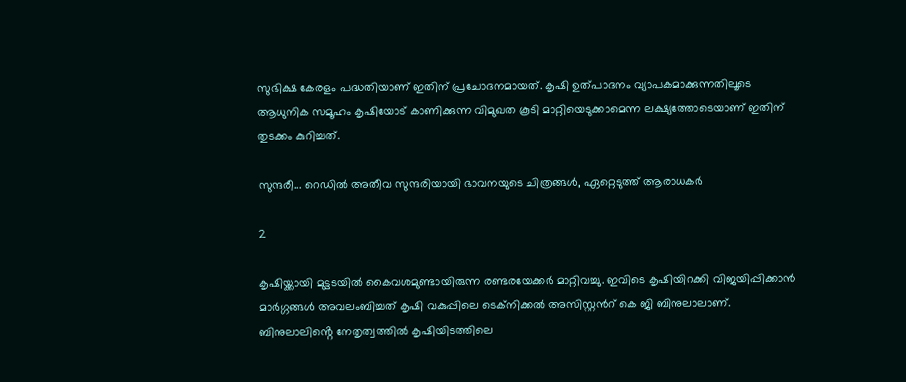സുഭിക്ഷ കേരളം പദ്ധതിയാണ് ഇതിന് പ്രചോദനമായത്. കൃഷി ഉത്പാദനം വ്യാപകമാക്കുന്നതിലൂടെ ആധുനിക സമൂഹം കൃഷിയോട് കാണിക്കുന്ന വിമുഖത കൂടി മാറ്റിയെടുക്കാമെന്ന ലക്ഷ്യത്തോടെയാണ് ഇതിന് തുടക്കം കുറിച്ചത്.

സുന്ദരീ... റെഡിൽ അതീവ സുന്ദരിയായി ഭാവനയുടെ ചിത്രങ്ങൾ, ഏറ്റെടുത്ത് ആരാധകർ

2

കൃഷിയ്ക്കായി മുട്ടടയിൽ കൈവശമുണ്ടായിരുന്ന രണ്ടരയേക്കർ മാറ്റിവച്ചു. ഇവിടെ കൃഷിയിറക്കി വിജയിപ്പിക്കാൻ മാർഗ്ഗങ്ങൾ അവലംബിച്ചത് കൃഷി വകുപ്പിലെ ടെക്നിക്കൽ അസിസ്റ്റൻറ് കെ ജി ബിനുലാലാണ്. ബിനുലാലിൻ്റെ നേതൃത്വത്തിൽ കൃഷിയിടത്തിലെ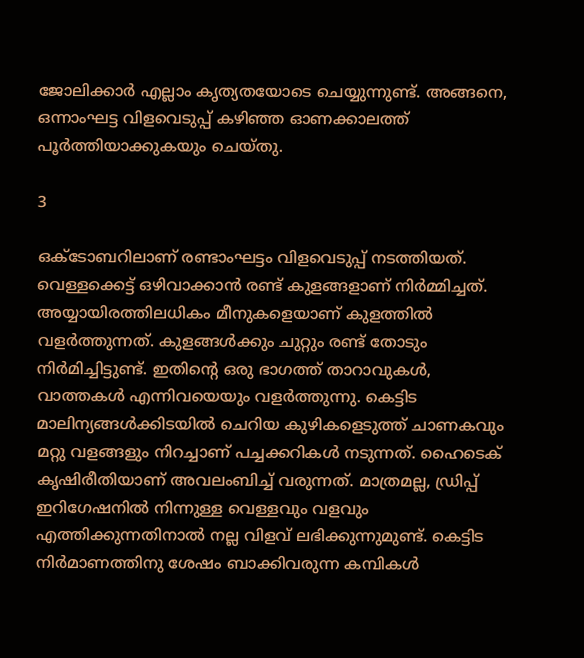ജോലിക്കാർ എല്ലാം കൃത്യതയോടെ ചെയ്യുന്നുണ്ട്. അങ്ങനെ, ഒന്നാംഘട്ട വിളവെടുപ്പ് കഴിഞ്ഞ ഓണക്കാലത്ത് പൂർത്തിയാക്കുകയും ചെയ്തു.

3

ഒക്ടോബറിലാണ് രണ്ടാംഘട്ടം വിളവെടുപ്പ് നടത്തിയത്. വെള്ളക്കെട്ട് ഒഴിവാക്കാൻ രണ്ട് കുളങ്ങളാണ് നിർമ്മിച്ചത്. അയ്യായിരത്തിലധികം മീനുകളെയാണ് കുളത്തിൽ വളർത്തുന്നത്. കുളങ്ങൾക്കും ചുറ്റും രണ്ട് തോടും നിർമിച്ചിട്ടുണ്ട്. ഇതിൻ്റെ ഒരു ഭാഗത്ത് താറാവുകൾ, വാത്തകൾ എന്നിവയെയും വളർത്തുന്നു. കെട്ടിട മാലിന്യങ്ങൾക്കിടയിൽ ചെറിയ കുഴികളെടുത്ത് ചാണകവും മറ്റു വളങ്ങളും നിറച്ചാണ് പച്ചക്കറികൾ നടുന്നത്. ഹൈടെക് കൃഷിരീതിയാണ് അവലംബിച്ച് വരുന്നത്. മാത്രമല്ല, ഡ്രിപ്പ് ഇറിഗേഷനിൽ നിന്നുള്ള വെള്ളവും വളവും എത്തിക്കുന്നതിനാൽ നല്ല വിളവ് ലഭിക്കുന്നുമുണ്ട്. കെട്ടിട നിർമാണത്തിനു ശേഷം ബാക്കിവരുന്ന കമ്പികൾ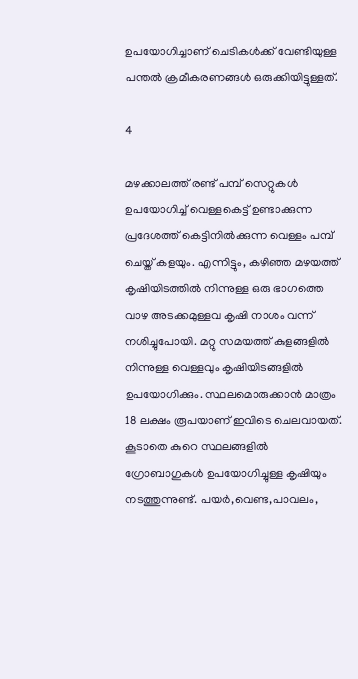ഉപയോഗിച്ചാണ് ചെടികൾക്ക് വേണ്ടിയുള്ള പന്തൽ ക്രമീകരണങ്ങൾ ഒരുക്കിയിട്ടുള്ളത്.

4

മഴക്കാലത്ത് രണ്ട് പമ്പ് സെറ്റുകൾ ഉപയോഗിച്ച് വെള്ളകെട്ട് ഉണ്ടാക്കുന്ന പ്രദേശത്ത് കെട്ടിനിൽക്കുന്ന വെള്ളം പമ്പ് ചെയ്ത് കളയും. എന്നിട്ടും, കഴിഞ്ഞ മഴയത്ത് കൃഷിയിടത്തിൽ നിന്നുള്ള ഒരു ഭാഗത്തെ വാഴ അടക്കമുള്ളവ കൃഷി നാശം വന്ന് നശിച്ചുപോയി. മറ്റു സമയത്ത് കുളങ്ങളിൽ നിന്നുള്ള വെള്ളവും കൃഷിയിടങ്ങളിൽ ഉപയോഗിക്കും. സ്ഥലമൊരുക്കാൻ മാത്രം 18 ലക്ഷം രൂപയാണ് ഇവിടെ ചെലവായത്. കൂടാതെ കുറെ സ്ഥലങ്ങളിൽ ഗ്രോബാഗുകൾ ഉപയോഗിച്ചുള്ള കൃഷിയും നടത്തുന്നുണ്ട്. പയർ,വെണ്ട,പാവലം,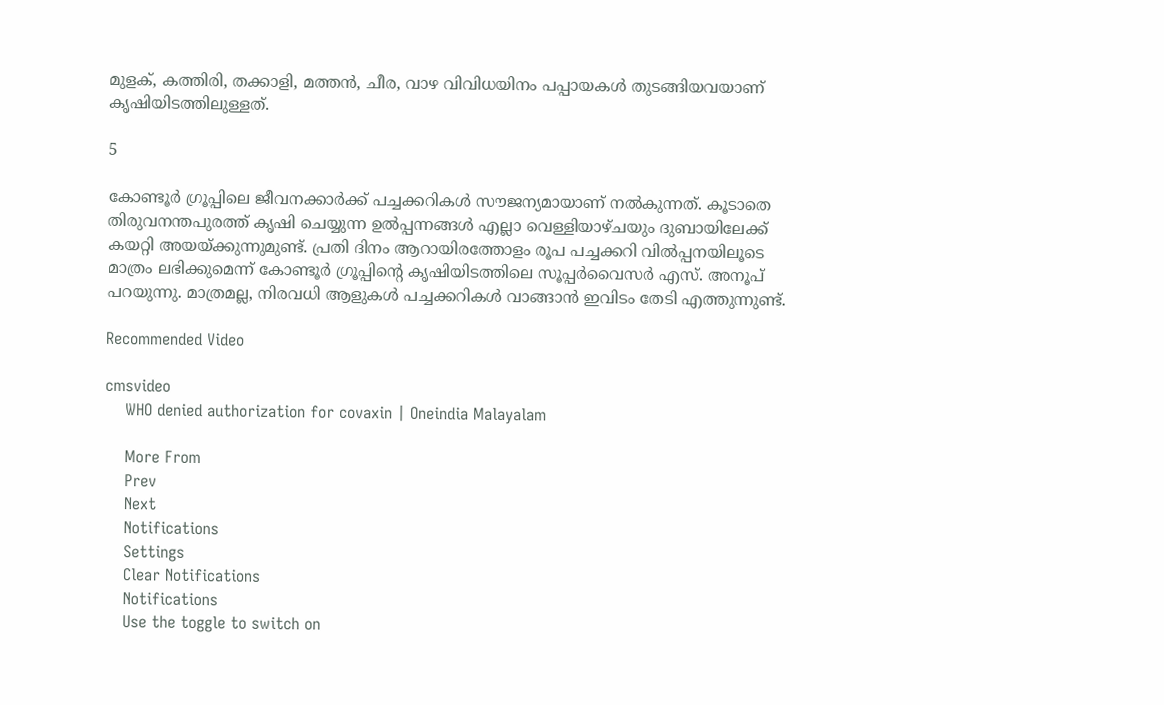മുളക്, കത്തിരി, തക്കാളി, മത്തൻ, ചീര, വാഴ വിവിധയിനം പപ്പായകൾ തുടങ്ങിയവയാണ് കൃഷിയിടത്തിലുള്ളത്.

5

കോണ്ടൂർ ഗ്രൂപ്പിലെ ജീവനക്കാർക്ക് പച്ചക്കറികൾ സൗജന്യമായാണ് നൽകുന്നത്. കൂടാതെ തിരുവനന്തപുരത്ത് കൃഷി ചെയ്യുന്ന ഉൽപ്പന്നങ്ങൾ എല്ലാ വെള്ളിയാഴ്ചയും ദുബായിലേക്ക് കയറ്റി അയയ്ക്കുന്നുമുണ്ട്. പ്രതി ദിനം ആറായിരത്തോളം രൂപ പച്ചക്കറി വിൽപ്പനയിലൂടെ മാത്രം ലഭിക്കുമെന്ന് കോണ്ടൂർ ഗ്രൂപ്പിൻ്റെ കൃഷിയിടത്തിലെ സൂപ്പർവൈസർ എസ്. അനൂപ് പറയുന്നു. മാത്രമല്ല, നിരവധി ആളുകൾ പച്ചക്കറികൾ വാങ്ങാൻ ഇവിടം തേടി എത്തുന്നുണ്ട്.

Recommended Video

cmsvideo
    WHO denied authorization for covaxin | Oneindia Malayalam

    More From
    Prev
    Next
    Notifications
    Settings
    Clear Notifications
    Notifications
    Use the toggle to switch on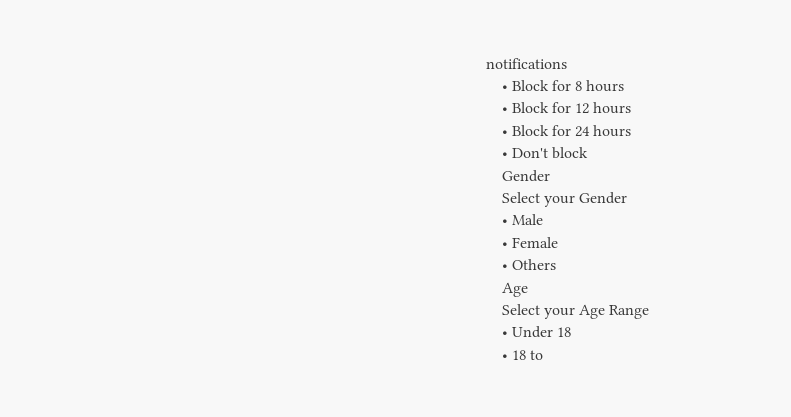notifications
    • Block for 8 hours
    • Block for 12 hours
    • Block for 24 hours
    • Don't block
    Gender
    Select your Gender
    • Male
    • Female
    • Others
    Age
    Select your Age Range
    • Under 18
    • 18 to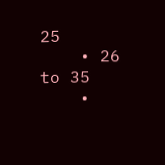25
    • 26 to 35
    •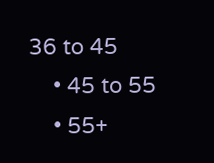36 to 45
    • 45 to 55
    • 55+